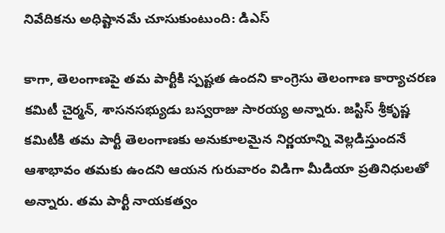నివేదికను అధిష్టానమే చూసుకుంటుంది: డిఎస్

కాగా, తెలంగాణపై తమ పార్టీకి స్పష్టత ఉందని కాంగ్రెసు తెలంగాణ కార్యాచరణ కమిటీ చైర్మన్, శాసనసభ్యుడు బస్వరాజు సారయ్య అన్నారు. జస్టిస్ శ్రీకృష్ణ కమిటీకి తమ పార్టీ తెలంగాణకు అనుకూలమైన నిర్ణయాన్ని వెల్లడిస్తుందనే ఆశాభావం తమకు ఉందని ఆయన గురువారం విడిగా మీడియా ప్రతినిధులతో అన్నారు. తమ పార్టీ నాయకత్వం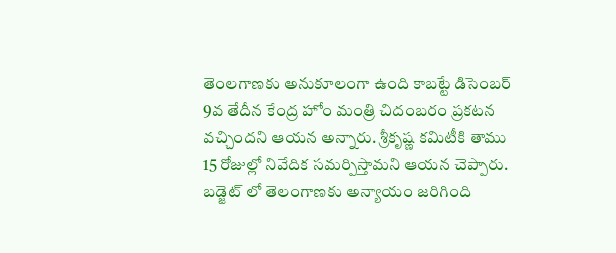తెంలగాణకు అనుకూలంగా ఉంది కాబట్టే డిసెంబర్ 9వ తేదీన కేంద్ర హోం మంత్రి చిదంబరం ప్రకటన వచ్చిందని ఆయన అన్నారు. శ్రీకృష్ణ కమిటీకి తాము 15 రోజుల్లో నివేదిక సమర్పిస్తామని ఆయన చెప్పారు. బడ్జెట్ లో తెలంగాణకు అన్యాయం జరిగింది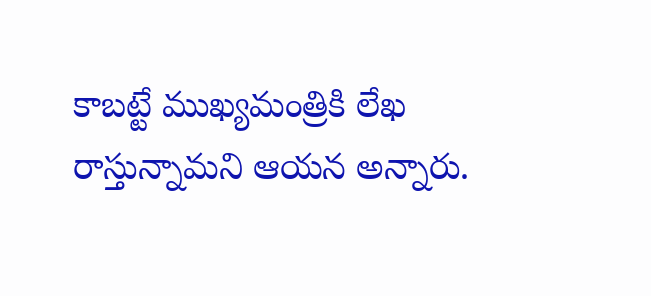కాబట్టే ముఖ్యమంత్రికి లేఖ రాస్తున్నామని ఆయన అన్నారు.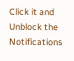Click it and Unblock the Notifications